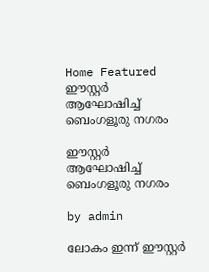Home Featured ഈസ്റ്റർ ആഘോഷിച്ച് ബെംഗളൂരു നഗരം

ഈസ്റ്റർ ആഘോഷിച്ച് ബെംഗളൂരു നഗരം

by admin

ലോകം ഇന്ന് ഈസ്റ്റർ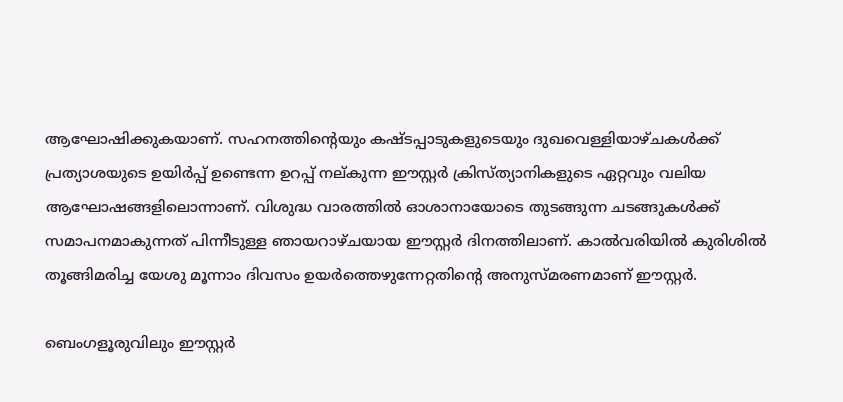ആഘോഷിക്കുകയാണ്. സഹനത്തിന്‍റെയും കഷ്ടപ്പാടുകളുടെയും ദുഖവെള്ളിയാഴ്ചകൾക്ക് പ്രത്യാശയുടെ ഉയിർപ്പ് ഉണ്ടെന്ന ഉറപ്പ് നല്കുന്ന ഈസ്റ്റർ ക്രിസ്ത്യാനികളുടെ ഏറ്റവും വലിയ ആഘോഷങ്ങളിലൊന്നാണ്. വിശുദ്ധ വാരത്തിൽ ഓശാനായോടെ തുടങ്ങുന്ന ചടങ്ങുകൾക്ക് സമാപനമാകുന്നത് പിന്നീടുള്ള ഞായറാഴ്ചയായ ഈസ്റ്റർ ദിനത്തിലാണ്. കാൽവരിയിൽ കുരിശിൽ തൂങ്ങിമരിച്ച യേശു മൂന്നാം ദിവസം ഉയർത്തെഴുന്നേറ്റതിന്‍റെ അനുസ്മരണമാണ് ഈസ്റ്റർ.

ബെംഗളൂരുവിലും ഈസ്റ്റർ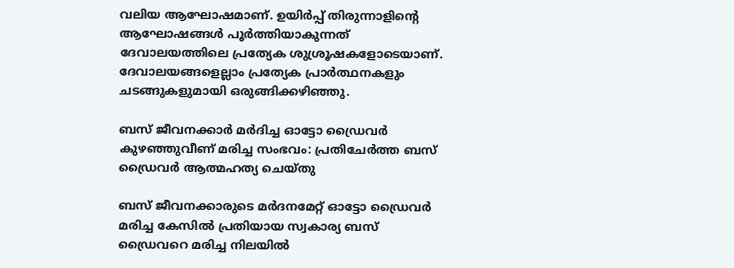വലിയ ആഘോഷമാണ്. ഉയിർപ്പ് തിരുന്നാളിന്‍റെ ആഘോഷങ്ങൾ പൂർത്തിയാകുന്നത് ദേവാലയത്തിലെ പ്രത്യേക ശുശ്രൂഷകളോടെയാണ്. ദേവാലയങ്ങളെല്ലാം പ്രത്യേക പ്രാർത്ഥനകളും ചടങ്ങുകളുമായി ഒരുങ്ങിക്കഴിഞ്ഞു.

ബസ് ജീവനക്കാര്‍ മര്‍ദിച്ച ഓട്ടോ ഡ്രൈവര്‍ കുഴഞ്ഞുവീണ് മരിച്ച സംഭവം: പ്രതിചേര്‍ത്ത ബസ് ഡ്രൈവര്‍ ആത്മഹത്യ ചെയ്തു

ബസ് ജീവനക്കാരുടെ മർദനമേറ്റ് ഓട്ടോ ഡ്രൈവർ മരിച്ച കേസില്‍ പ്രതിയായ സ്വകാര്യ ബസ് ഡ്രൈവറെ മരിച്ച നിലയില്‍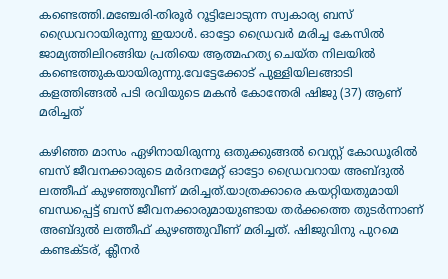കണ്ടെത്തി.മഞ്ചേരി-തിരൂർ റൂട്ടിലോടുന്ന സ്വകാര്യ ബസ് ഡ്രൈവറായിരുന്നു ഇയാള്‍. ഓട്ടോ ഡ്രൈവർ മരിച്ച കേസില്‍ ജാമ്യത്തിലിറങ്ങിയ പ്രതിയെ ആത്മഹത്യ ചെയ്ത നിലയില്‍ കണ്ടെത്തുകയായിരുന്നു.വേട്ടേക്കോട് പുള്ളിയിലങ്ങാടി കളത്തിങ്ങല്‍ പടി രവിയുടെ മകൻ കോന്തേരി ഷിജു (37) ആണ് മരിച്ചത്

കഴിഞ്ഞ മാസം ഏഴിനായിരുന്നു ഒതുക്കുങ്ങല്‍ വെസ്റ്റ് കോഡൂരില്‍ ബസ് ജീവനക്കാരുടെ മർദനമേറ്റ് ഓട്ടോ ‍ഡ്രൈവറായ അബ്ദുല്‍ ലത്തീഫ് കുഴഞ്ഞുവീണ് മരിച്ചത്.യാത്രക്കാരെ കയറ്റിയതുമായി ബന്ധപ്പെട്ട് ബസ് ജീവനക്കാരുമായുണ്ടായ തർക്കത്തെ തുടർന്നാണ് അബ്ദുല്‍ ലത്തീഫ് കുഴഞ്ഞുവീണ് മരിച്ചത്. ഷിജുവിനു പുറമെ കണ്ടക്ടര്‌, ക്ലീനർ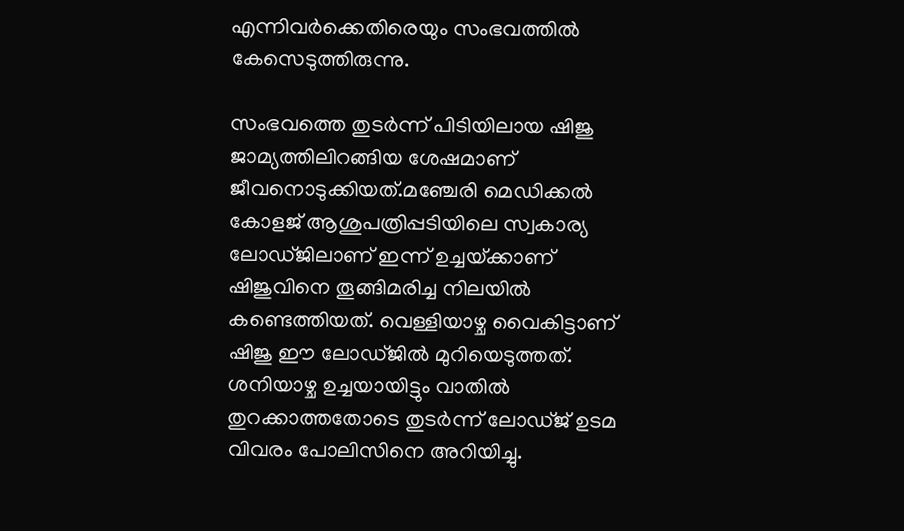എന്നിവർക്കെതിരെയും സംഭവത്തില്‍ കേസെടുത്തിരുന്നു.

സംഭവത്തെ തുടർന്ന് പിടിയിലായ ഷിജു ജാമ്യത്തിലിറങ്ങിയ ശേഷമാണ് ജീവനൊടുക്കിയത്.മഞ്ചേരി മെഡിക്കല്‍ കോളജ് ആശുപത്രിപ്പടിയിലെ സ്വകാര്യ ലോഡ്ജിലാണ് ഇന്ന് ഉച്ചയ്‌ക്കാണ് ഷിജുവിനെ തൂങ്ങിമരിച്ച നിലയില്‍ കണ്ടെത്തിയത്. വെള്ളിയാഴ്ച വൈകിട്ടാണ് ഷിജു ഈ ലോഡ്ജില്‍ മുറിയെടുത്തത്. ശനിയാഴ്ച ഉച്ചയായിട്ടും വാതില്‍ തുറക്കാത്തതോടെ തുടർന്ന് ലോഡ്ജ് ഉടമ വിവരം പോലിസിനെ അറിയിച്ചു.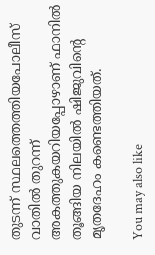തുടന്ന് സ്ഥലത്തെത്തിയപോലീസ് വാതില്‍ തുറന്ന് അകത്തുകയറിയപ്പോഴാണ് ഫാനില്‍ തൂങ്ങിയ നിലയില്‍ ഷിജുവിന്റെ മൃതദേഹം കണ്ടെത്തിയത്.

You may also like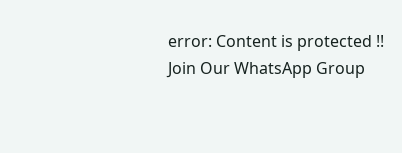error: Content is protected !!
Join Our WhatsApp Group